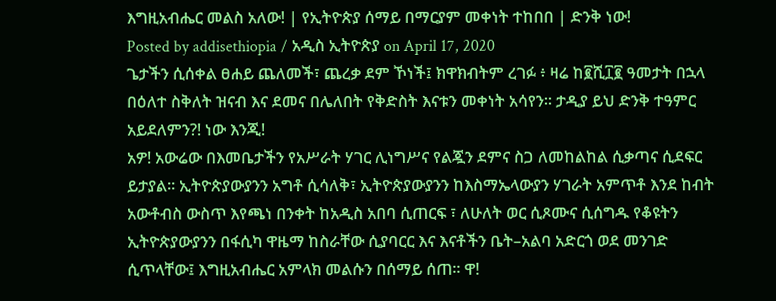እግዚአብሔር መልስ አለው! | የኢትዮጵያ ሰማይ በማርያም መቀነት ተከበበ | ድንቅ ነው!
Posted by addisethiopia / አዲስ ኢትዮጵያ on April 17, 2020
ጌታችን ሲሰቀል ፀሐይ ጨለመች፣ ጨረቃ ደም ኾነች፤ ክዋክብትም ረገፉ ፥ ዛሬ ከ፪ሺ፲፪ ዓመታት በኋላ በዕለተ ስቅለት ዝናብ እና ደመና በሌለበት የቅድስት እናቱን መቀነት አሳየን። ታዲያ ይህ ድንቅ ተዓምር አይደለምን?! ነው እንጂ!
አዎ! አውሬው በእመቤታችን የአሥራት ሃገር ሊነግሥና የልጇን ደምና ስጋ ለመከልከል ሲቃጣና ሲደፍር ይታያል። ኢትዮጵያውያንን አግቶ ሲሳለቅ፣ ኢትዮጵያውያንን ከእስማኤላውያን ሃገራት አምጥቶ እንደ ከብት አውቶብስ ውስጥ እየጫነ በንቀት ከአዲስ አበባ ሲጠርፍ ፣ ለሁለት ወር ሲጾሙና ሲሰግዱ የቆዩትን ኢትዮጵያውያንን በፋሲካ ዋዜማ ከስራቸው ሲያባርር እና እናቶችን ቤት–አልባ አድርጎ ወደ መንገድ ሲጥላቸው፤ እግዚአብሔር አምላክ መልሱን በሰማይ ሰጠ። ዋ!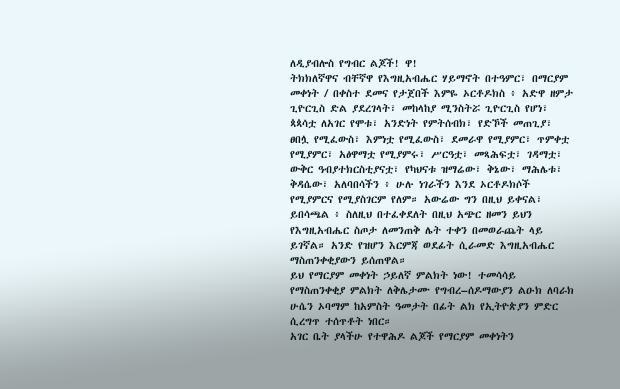ለዲያብሎስ የግብር ልጆች! ዋ!
ትክክለኛዋና ብቸኛዋ የእግዚአብሔር ሃይማኖት በተዓምር፣ በማርያም መቀነት / በቀስተ ደመና የታጀበች እምዬ ኦርቶዶክስ ፥ አድዋ ዘምታ ጊዮርጊስ ድል ያደረገላት፣ መከላከያ ሚንስትሯ ጊዮርጊስ የሆነ፣ ጳጳሳቷ ለአገር የሞቱ፣ አንድነት የምትሰብክ፣ የድኾች መጠጊያ፣ ፀበሏ የሚፈውስ፣ እምነቷ የሚፈውስ፣ ደመራዋ የሚያምር፣ ጥምቀቷ የሚያምር፣ አፅዋማቷ የሚያምሩ፣ ሥርዓቷ፣ መጻሕፍቷ፣ ገዳማቷ፣ ውቅር ዓብያተክርስቲያናቷ፣ የካህናቱ ዝማሬው፣ ቅኔው፣ ማሕሌቱ፣ ቅዳሴው፣ አለባበሳችን ፥ ሁሉ ነገራችን እንደ ኦርቶዶክሶች የሚያምርና የሚያስገርም የለም። አውሬው ግን በዚህ ይቀናል፣ ይበሳጫል ፥ ስለዚህ በተፈቀደለት በዚህ አጭር ዘመን ይህን የእግዚአብሔር ስጦታ ለመንጠቅ ሌት ተቀን በመወራጨት ላይ ይገኛል። አንድ የዝሆን እርምጃ ወደፊት ሲራመድ እግዚአብሔር ማስጠንቀቂያውን ይሰጠዋል።
ይህ የማርያም መቀነት ኃይለኛ ምልክት ነው! ተመሳሳይ የማስጠንቀቂያ ምልክት ለቅሌታሙ የግብረ–ሰዶማውያን ልዑክ ለባራክ ሁሴን ኦባማም ከአምስት ዓመታት በፊት ልክ የኢትዮጵያን ምድር ሲረግጥ ተሰጥቶት ነበር።
አገር ቤት ያላችሁ የተዋሕዶ ልጆች የማርያም መቀነትን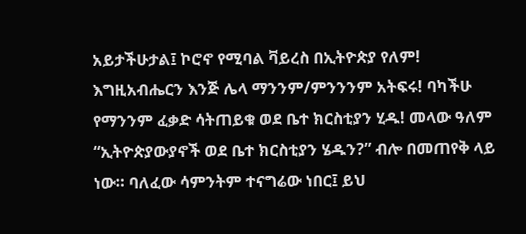አይታችሁታል፤ ኮሮኖ የሚባል ቫይረስ በኢትዮጵያ የለም! እግዚአብሔርን እንጅ ሌላ ማንንም/ምንንንም አትፍሩ! ባካችሁ የማንንም ፈቃድ ሳትጠይቁ ወደ ቤተ ክርስቲያን ሂዱ! መላው ዓለም “ኢትዮጵያውያኖች ወደ ቤተ ክርስቲያን ሄዱን?” ብሎ በመጠየቅ ላይ ነው። ባለፈው ሳምንትም ተናግሬው ነበር፤ ይህ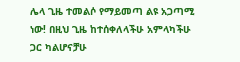ሌላ ጊዜ ተመልሶ የማይመጣ ልዩ አጋጣሚ ነው! በዚህ ጊዜ ከተሰቀለላችሁ አምላካችሁ ጋር ካልሆናቻሁ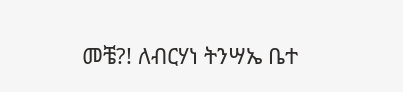መቼ?! ለብርሃነ ትንሣኤ ቤተ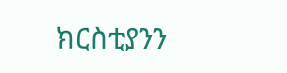ክርስቲያንን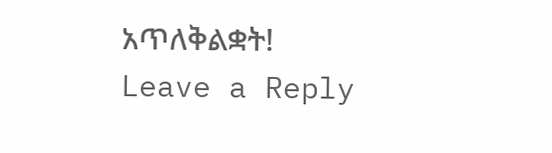አጥለቅልቋት!
Leave a Reply